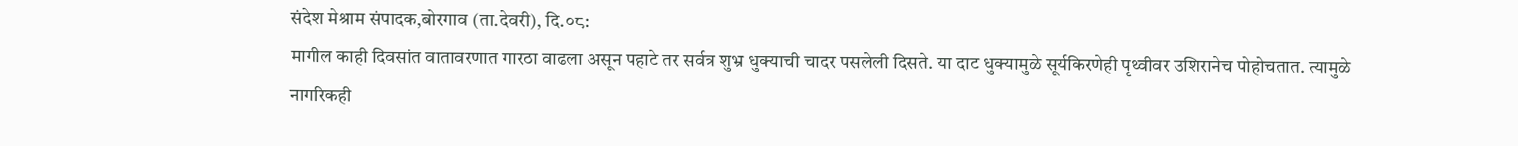संदेश मेश्राम संपादक,बोरगाव (ता.देवरी), दि.०८:
मागील काही दिवसांत वातावरणात गारठा वाढला असून पहाटे तर सर्वत्र शुभ्र धुक्याची चादर पसलेली दिसते. या दाट धुक्यामुळे सूर्यकिरणेही पृथ्वीवर उशिरानेच पोहोचतात. त्यामुळे नागरिकही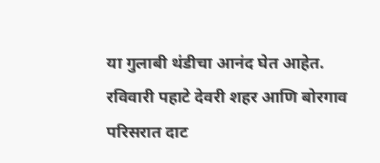या गुलाबी थंडीचा आनंद घेत आहेत.
रविवारी पहाटे देवरी शहर आणि बोरगाव परिसरात दाट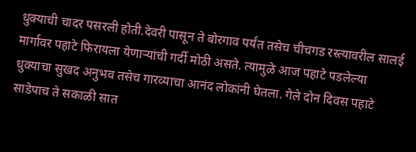धुक्याची चादर पसरली होती.देवरी पासून ते बोरगाव पर्यंत तसेच चीचगड रस्त्यावरील सालई मार्गावर पहाटे फिरायला येणाऱ्यांची गर्दी मोठी असते. त्यामुळे आज पहाटे पडलेल्या धुक्याचा सुखद अनुभव तसेच गारव्याचा आनंद लोकांनी घेतला. गेले दोन दिवस पहाटे साडेपाच ते सकाळी सात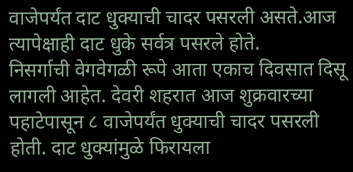वाजेपर्यंत दाट धुक्याची चादर पसरली असते.आज त्यापेक्षाही दाट धुके सर्वत्र पसरले होते.
निसर्गाची वेगवेगळी रूपे आता एकाच दिवसात दिसू लागली आहेत. देवरी शहरात आज शुक्रवारच्या पहाटेपासून ८ वाजेपर्यंत धुक्याची चादर पसरली होती. दाट धुक्यांमुळे फिरायला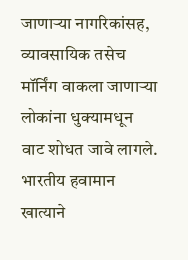जाणाऱ्या नागरिकांसह, व्यावसायिक तसेच मॉर्निंग वाकला जाणाऱ्या लोकांना धुक्यामधून वाट शोधत जावे लागले. भारतीय हवामान खात्याने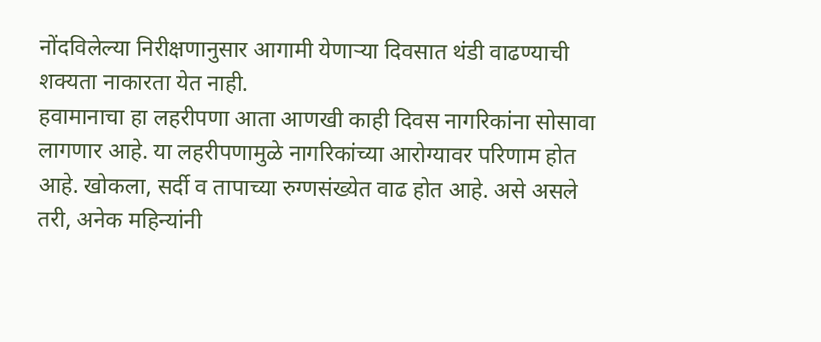नोंदविलेल्या निरीक्षणानुसार आगामी येणाऱ्या दिवसात थंडी वाढण्याची शक्यता नाकारता येत नाही.
हवामानाचा हा लहरीपणा आता आणखी काही दिवस नागरिकांना सोसावा लागणार आहे. या लहरीपणामुळे नागरिकांच्या आरोग्यावर परिणाम होत आहे. खोकला, सर्दी व तापाच्या रुग्णसंख्येत वाढ होत आहे. असे असले तरी, अनेक महिन्यांनी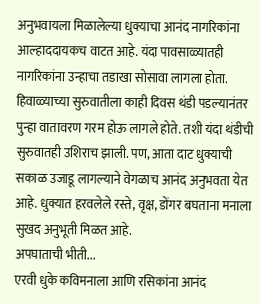अनुभवायला मिळालेल्या धुक्याचा आनंद नागरिकांना आल्हाददायकच वाटत आहे. यंदा पावसाळ्यातही नागरिकांना उन्हाचा तडाखा सोसावा लागला होता.
हिवाळ्याच्या सुरुवातीला काही दिवस थंडी पडल्यानंतर पुन्हा वातावरण गरम होऊ लागले होते. तशी यंदा थंडीची सुरुवातही उशिराच झाली. पण, आता दाट धुक्याची सकाळ उजाडू लागल्याने वेगळाच आनंद अनुभवता येत आहे. धुक्यात हरवलेले रस्ते, वृक्ष, डोंगर बघताना मनाला सुखद अनुभूती मिळत आहे.
अपघाताची भीती...
एरवी धुके कविमनाला आणि रसिकांना आनंद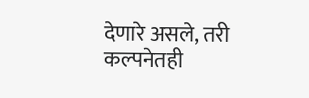देणारे असले, तरी कल्पनेतही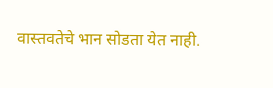वास्तवतेचे भान सोडता येत नाही.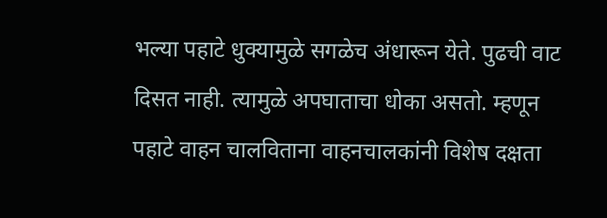भल्या पहाटे धुक्यामुळे सगळेच अंधारून येते. पुढची वाट दिसत नाही. त्यामुळे अपघाताचा धोका असतो. म्हणून पहाटे वाहन चालविताना वाहनचालकांनी विशेष दक्षता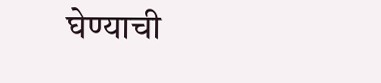घेण्याची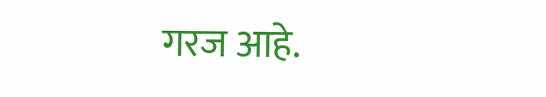गरज आहे.